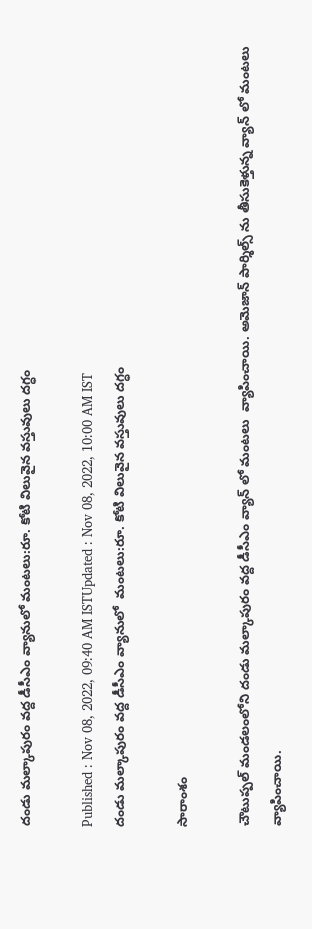దండు మల్కాపురం వద్ద డీసీఎం వ్యానులో మంటలు:రూ. కోటి విలువైన వస్తువులు దగ్ధం

Published : Nov 08, 2022, 09:40 AM ISTUpdated : Nov 08, 2022, 10:00 AM IST
దండు మల్కాపురం వద్ద డీసీఎం వ్యానులో  మంటలు:రూ. కోటి విలువైన వస్తువులు దగ్ధం

సారాంశం

చౌటుప్పల్ మండలంలోని దండు మల్కాపురం వద్ద డీసీఎం వ్యాన్ లో మంటలు  వ్యాపించాయి. అమెజాన్ పార్శిల్స్ ను తీసుకెళ్తున్న వ్యాన్ లో మంటలు వ్యాపించాయి.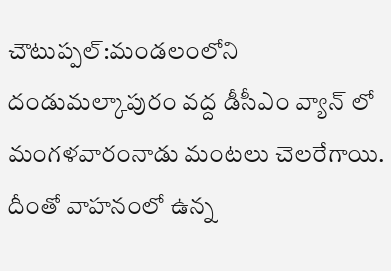చౌటుప్పల్:మండలంలోని దండుమల్కాపురం వద్ద డీసీఎం వ్యాన్ లో  మంగళవారంనాడు మంటలు చెలరేగాయి. దీంతో వాహనంలో ఉన్న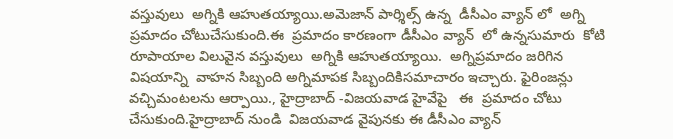వస్తువులు  అగ్నికి ఆహుతయ్యాయి.అమెజాన్ పార్శిల్స్ ఉన్న  డీసీఎం వ్యాన్ లో  అగ్ని  ప్రమాదం చోటుచేసుకుంది.ఈ  ప్రమాదం కారణంగా డీసీఎం వ్యాన్  లో ఉన్నసుమారు  కోటి రూపాయాల విలువైన వస్తువులు  అగ్నికి ఆహుతయ్యాయి.  అగ్నిప్రమాదం జరిగిన విషయాన్ని  వాహన సిబ్బంది అగ్నిమాపక సిబ్బందికిసమాచారం ఇచ్చారు. ఫైరింజన్లు వచ్చిమంటలను ఆర్పాయి., హైద్రాబాద్ -విజయవాడ హైవేపై   ఈ  ప్రమాదం చోటు చేసుకుంది.హైద్రాబాద్ నుండి  విజయవాడ వైపునకు ఈ డీసీఎం వ్యాన్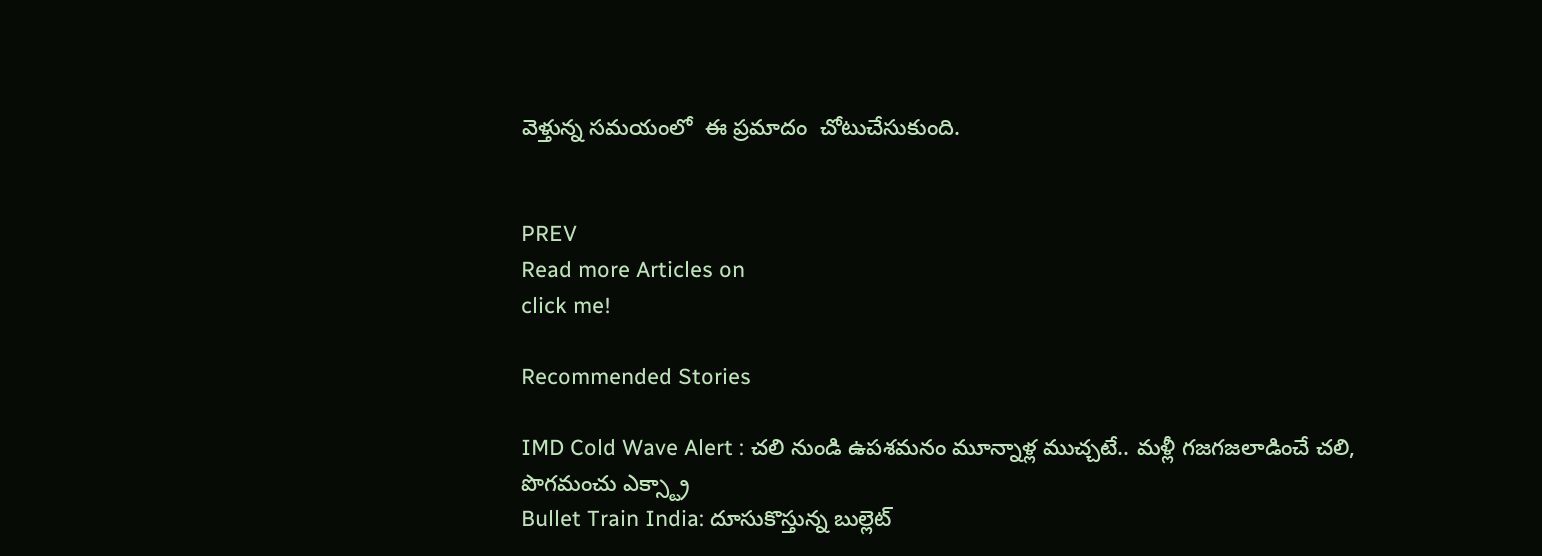వెళ్తున్న సమయంలో  ఈ ప్రమాదం  చోటుచేసుకుంది.


PREV
Read more Articles on
click me!

Recommended Stories

IMD Cold Wave Alert : చలి నుండి ఉపశమనం మూన్నాళ్ల ముచ్చటే.. మళ్లీ గజగజలాడించే చలి, పొగమంచు ఎక్స్ట్రా
Bullet Train India: దూసుకొస్తున్న బుల్లెట్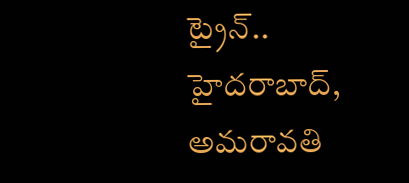ట్రైన్.. హైదరాబాద్, అమరావతి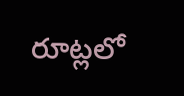రూట్లలో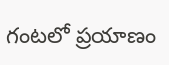గంటలో ప్రయాణం